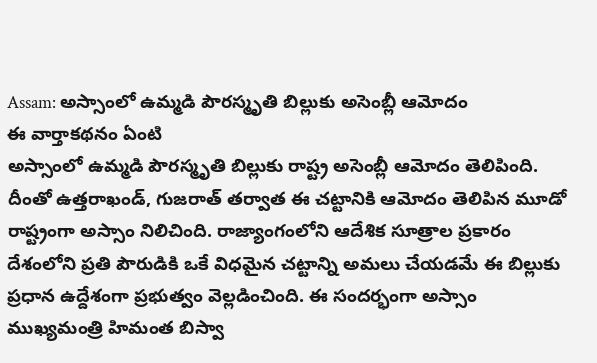Assam: అస్సాంలో ఉమ్మడి పౌరస్మృతి బిల్లుకు అసెంబ్లీ ఆమోదం
ఈ వార్తాకథనం ఏంటి
అస్సాంలో ఉమ్మడి పౌరస్మృతి బిల్లుకు రాష్ట్ర అసెంబ్లీ ఆమోదం తెలిపింది. దీంతో ఉత్తరాఖండ్, గుజరాత్ తర్వాత ఈ చట్టానికి ఆమోదం తెలిపిన మూడో రాష్ట్రంగా అస్సాం నిలిచింది. రాజ్యాంగంలోని ఆదేశిక సూత్రాల ప్రకారం దేశంలోని ప్రతి పౌరుడికి ఒకే విధమైన చట్టాన్ని అమలు చేయడమే ఈ బిల్లుకు ప్రధాన ఉద్దేశంగా ప్రభుత్వం వెల్లడించింది. ఈ సందర్భంగా అస్సాం ముఖ్యమంత్రి హిమంత బిస్వా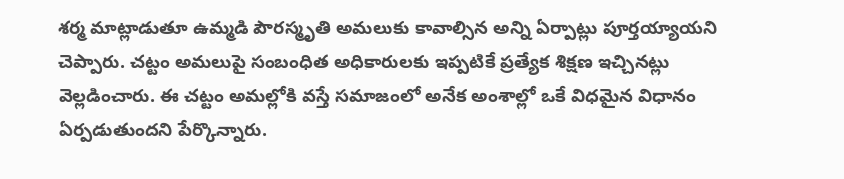శర్మ మాట్లాడుతూ ఉమ్మడి పౌరస్మృతి అమలుకు కావాల్సిన అన్ని ఏర్పాట్లు పూర్తయ్యాయని చెప్పారు. చట్టం అమలుపై సంబంధిత అధికారులకు ఇప్పటికే ప్రత్యేక శిక్షణ ఇచ్చినట్లు వెల్లడించారు. ఈ చట్టం అమల్లోకి వస్తే సమాజంలో అనేక అంశాల్లో ఒకే విధమైన విధానం ఏర్పడుతుందని పేర్కొన్నారు.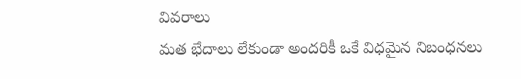వివరాలు
మత భేదాలు లేకుండా అందరికీ ఒకే విధమైన నిబంధనలు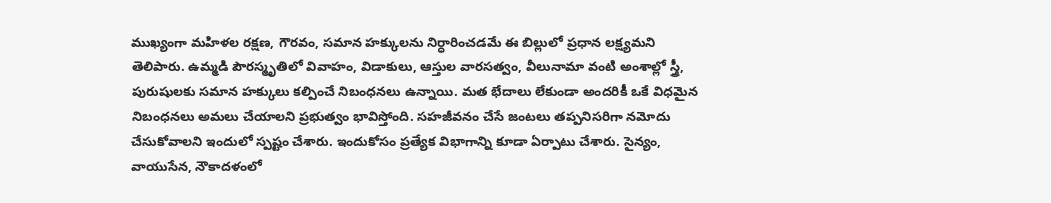ముఖ్యంగా మహిళల రక్షణ, గౌరవం, సమాన హక్కులను నిర్ధారించడమే ఈ బిల్లులో ప్రధాన లక్ష్యమని తెలిపారు. ఉమ్మడి పౌరస్మృతిలో వివాహం, విడాకులు, ఆస్తుల వారసత్వం, వీలునామా వంటి అంశాల్లో స్త్రీ, పురుషులకు సమాన హక్కులు కల్పించే నిబంధనలు ఉన్నాయి. మత భేదాలు లేకుండా అందరికీ ఒకే విధమైన నిబంధనలు అమలు చేయాలని ప్రభుత్వం భావిస్తోంది. సహజీవనం చేసే జంటలు తప్పనిసరిగా నమోదు చేసుకోవాలని ఇందులో స్పష్టం చేశారు. ఇందుకోసం ప్రత్యేక విభాగాన్ని కూడా ఏర్పాటు చేశారు. సైన్యం, వాయుసేన, నౌకాదళంలో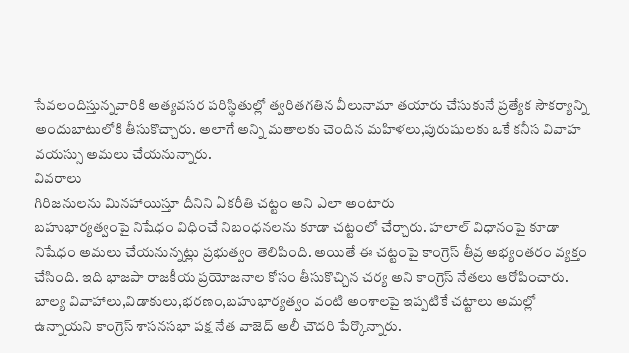సేవలందిస్తున్నవారికి అత్యవసర పరిస్థితుల్లో త్వరితగతిన వీలునామా తయారు చేసుకునే ప్రత్యేక సౌకర్యాన్ని అందుబాటులోకి తీసుకొచ్చారు. అలాగే అన్ని మతాలకు చెందిన మహిళలు,పురుషులకు ఒకే కనీస వివాహ వయస్సు అమలు చేయనున్నారు.
వివరాలు
గిరిజనులను మినహాయిస్తూ దీనిని ఏకరీతి చట్టం అని ఎలా అంటారు
బహుభార్యత్వంపై నిషేధం విధించే నిబంధనలను కూడా చట్టంలో చేర్చారు. హలాల్ విధానంపై కూడా నిషేధం అమలు చేయనున్నట్లు ప్రభుత్వం తెలిపింది. అయితే ఈ చట్టంపై కాంగ్రెస్ తీవ్ర అభ్యంతరం వ్యక్తం చేసింది. ఇది భాజపా రాజకీయ ప్రయోజనాల కోసం తీసుకొచ్చిన చర్య అని కాంగ్రెస్ నేతలు ఆరోపించారు. బాల్య వివాహాలు,విడాకులు,భరణం,బహుభార్యత్వం వంటి అంశాలపై ఇప్పటికే చట్టాలు అమల్లో ఉన్నాయని కాంగ్రెస్ శాసనసభా పక్ష నేత వాజెద్ అలీ చౌదరి పేర్కొన్నారు.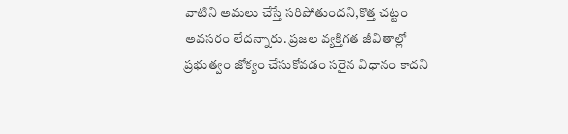వాటిని అమలు చేస్తే సరిపోతుందని,కొత్త చట్టం అవసరం లేదన్నారు. ప్రజల వ్యక్తిగత జీవితాల్లో ప్రభుత్వం జోక్యం చేసుకోవడం సరైన విధానం కాదని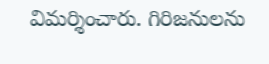విమర్శించారు. గిరిజనులను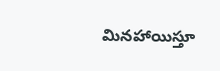మినహాయిస్తూ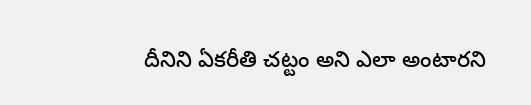దీనిని ఏకరీతి చట్టం అని ఎలా అంటారని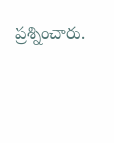ప్రశ్నించారు.